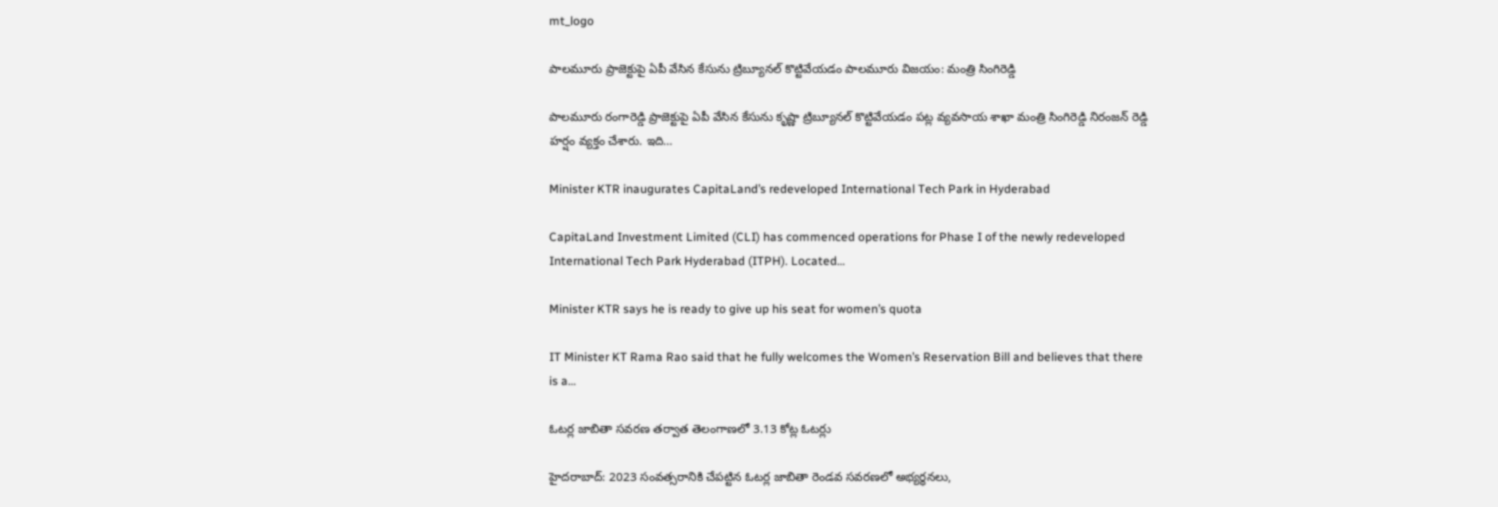mt_logo

పాలమూరు ప్రాజెక్టుపై ఏపీ వేసిన కేసును ట్రిబ్యూనల్ కొట్టివేయడం పాలమూరు విజయం: మంత్రి సింగిరెడ్డి

పాలమూరు రంగారెడ్డి ప్రాజెక్టుపై ఏపీ వేసిన కేసును కృష్ణా ట్రిబ్యూనల్ కొట్టివేయడం పట్ల వ్యవసాయ శాఖా మంత్రి సింగిరెడ్డి నిరంజన్ రెడ్డి హర్షం వ్యక్తం చేశారు. ఇది…

Minister KTR inaugurates CapitaLand’s redeveloped International Tech Park in Hyderabad

CapitaLand Investment Limited (CLI) has commenced operations for Phase I of the newly redeveloped International Tech Park Hyderabad (ITPH). Located…

Minister KTR says he is ready to give up his seat for women’s quota

IT Minister KT Rama Rao said that he fully welcomes the Women’s Reservation Bill and believes that there is a…

ఓటర్ల జాబితా సవరణ తర్వాత తెలంగాణలో 3.13 కోట్ల ఓటర్లు

హైదరాబాద్: 2023 సంవత్సరానికి చేపట్టిన ఓటర్ల జాబితా రెండవ సవరణలో అభ్యర్థనలు,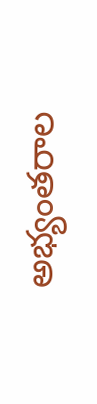అభ్యంతరాల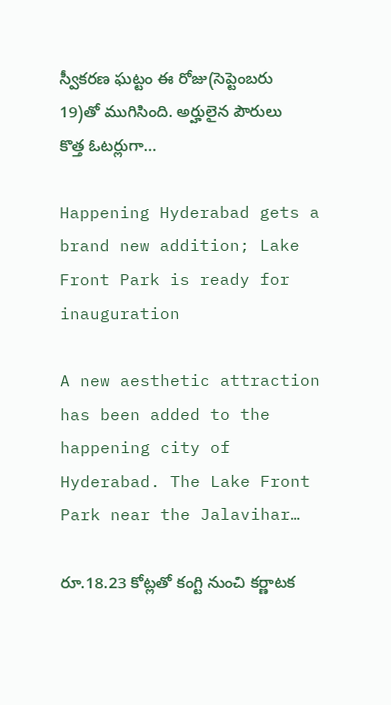స్వీకరణ ఘట్టం ఈ రోజు(సెప్టెంబరు 19)తో ముగిసింది. అర్హులైన పౌరులు కొత్త ఓటర్లుగా…

Happening Hyderabad gets a brand new addition; Lake Front Park is ready for inauguration

A new aesthetic attraction has been added to the happening city of Hyderabad. The Lake Front Park near the Jalavihar…

రూ.18.23 కోట్లతో కంగ్టి నుంచి కర్ణాటక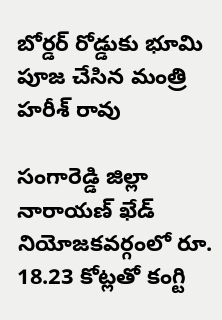బోర్డర్ రోడ్డుకు భూమి పూజ చేసిన మంత్రి హరీశ్ రావు

సంగారెడ్డి జిల్లా నారాయణ్ ఖేడ్ నియోజకవర్గంలో రూ. 18.23 కోట్లతో కంగ్టి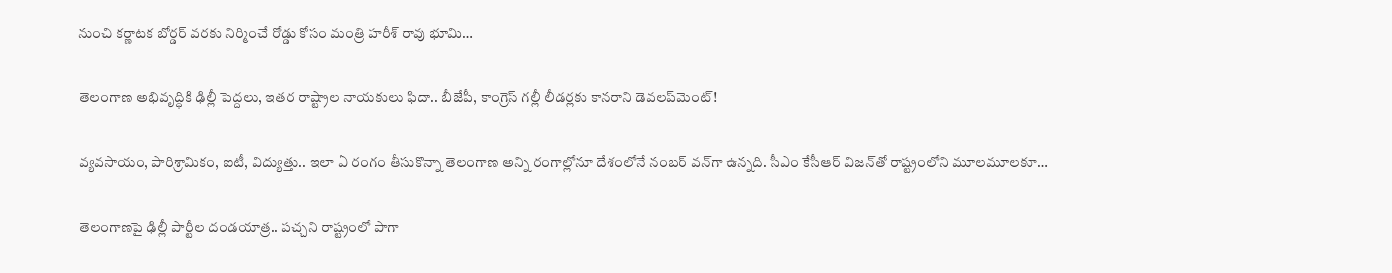నుంచి కర్ణాటక బోర్డర్ వరకు నిర్మించే రోడ్డు కోసం మంత్రి హరీశ్ రావు భూమి…

తెలంగాణ అభివృద్ధికి ఢిల్లీ పెద్ద‌లు, ఇత‌ర రాష్ట్రాల నాయ‌కులు ఫిదా.. బీజేపీ, కాంగ్రెస్ గ‌ల్లీ లీడ‌ర్ల‌కు కాన‌రాని డెవ‌ల‌ప్‌మెంట్‌!

వ్య‌వ‌సాయం, పారిశ్రామికం, ఐటీ, విద్యుత్తు.. ఇలా ఏ రంగం తీసుకొన్నా తెలంగాణ అన్ని రంగాల్లోనూ దేశంలోనే నంబ‌ర్ వ‌న్‌గా ఉన్న‌ది. సీఎం కేసీఆర్ విజ‌న్‌తో రాష్ట్రంలోని మూల‌మూల‌కూ…

తెలంగాణ‌పై ఢిల్లీ పార్టీల దండ‌యాత్ర‌.. ప‌చ్చ‌ని రాష్ట్రంలో పాగా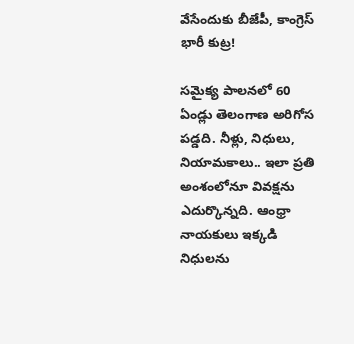వేసేందుకు బీజేపీ, కాంగ్రెస్ భారీ కుట్ర‌!

స‌మైక్య పాల‌న‌లో 60 ఏండ్లు తెలంగాణ అరిగోస ప‌డ్డ‌ది. నీళ్లు, నిధులు, నియామ‌కాలు.. ఇలా ప్ర‌తి అంశంలోనూ వివ‌క్ష‌ను ఎదుర్కొన్న‌ది. ఆంధ్రా నాయ‌కులు ఇక్క‌డి నిధుల‌ను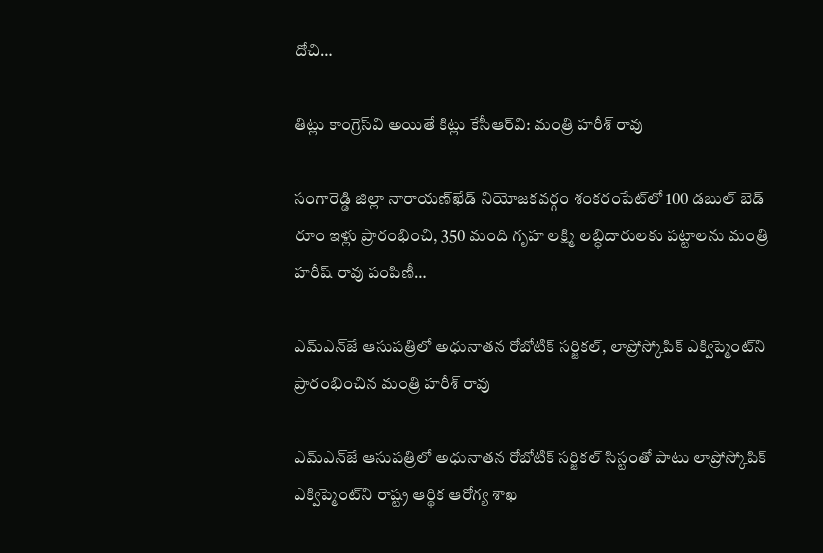దోచి…

తిట్లు కాంగ్రెస్‌వి అయితే కిట్లు కేసీఆర్‌వి: మంత్రి హరీశ్ రావు

సంగారెడ్డి జిల్లా నారాయణ్‌ఖేడ్‌ నియోజకవర్గం శంకరంపేట్‌లో 100 డబుల్ బెడ్ రూం ఇళ్లు ప్రారంభించి, 350 మంది గృహ లక్ష్మి లబ్ధిదారులకు పట్టాలను మంత్రి హరీష్ రావు పంపిణీ…

ఎమ్ఎన్‌జే ఆసుపత్రిలో అధునాతన రోబోటిక్ సర్జికల్, లాప్రోస్కోపిక్ ఎక్విప్మెంట్‌ని ప్రారంభించిన మంత్రి హరీశ్ రావు

ఎమ్ఎన్‌జే ఆసుపత్రిలో అధునాతన రోబోటిక్ సర్జికల్ సిస్టంతో పాటు లాప్రోస్కోపిక్ ఎక్విప్మెంట్‌ని రాష్ట్ర ఆర్థిక ఆరోగ్య శాఖ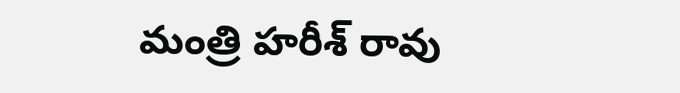మంత్రి హరీశ్ రావు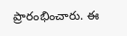ప్రారంభించారు. ఈ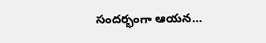సందర్భంగా ఆయన…